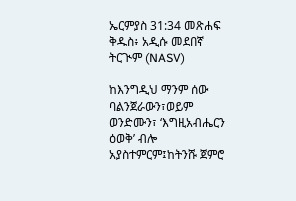ኤርምያስ 31:34 መጽሐፍ ቅዱስ፥ አዲሱ መደበኛ ትርጒም (NASV)

ከእንግዲህ ማንም ሰው ባልንጀራውን፣ወይም ወንድሙን፣ ‘እግዚአብሔርን ዕወቅ’ ብሎ አያስተምርም፤ከትንሹ ጀምሮ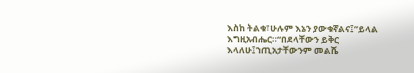እስከ ትልቁ፣ሁሉም እኔን ያውቁኛልና፤”ይላል እግዚአብሔር።“በደላቸውን ይቅር እላለሁ፤ኀጢአታቸውንም መልሼ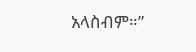አላስብም።”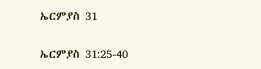ኤርምያስ 31

ኤርምያስ 31:25-40